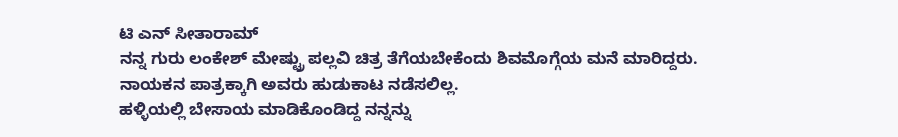ಟಿ ಎನ್ ಸೀತಾರಾಮ್
ನನ್ನ ಗುರು ಲಂಕೇಶ್ ಮೇಷ್ಟ್ರು ಪಲ್ಲವಿ ಚಿತ್ರ ತೆಗೆಯಬೇಕೆಂದು ಶಿವಮೊಗ್ಗೆಯ ಮನೆ ಮಾರಿದ್ದರು.
ನಾಯಕನ ಪಾತ್ರಕ್ಕಾಗಿ ಅವರು ಹುಡುಕಾಟ ನಡೆಸಲಿಲ್ಲ.
ಹಳ್ಳಿಯಲ್ಲಿ ಬೇಸಾಯ ಮಾಡಿಕೊಂಡಿದ್ದ ನನ್ನನ್ನು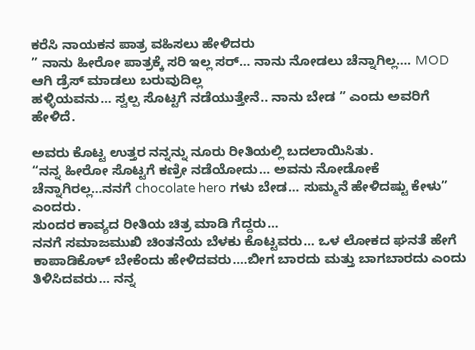ಕರೆಸಿ ನಾಯಕನ ಪಾತ್ರ ವಹಿಸಲು ಹೇಳಿದರು
” ನಾನು ಹೀರೋ ಪಾತ್ರಕ್ಕೆ ಸರಿ ಇಲ್ಲ ಸರ್… ನಾನು ನೋಡಲು ಚೆನ್ನಾಗಿಲ್ಲ…. MOD ಆಗಿ ಡ್ರೆಸ್ ಮಾಡಲು ಬರುವುದಿಲ್ಲ
ಹಳ್ಳಿಯವನು… ಸ್ವಲ್ಪ ಸೊಟ್ಟಗೆ ನಡೆಯುತ್ತೇನೆ.. ನಾನು ಬೇಡ ” ಎಂದು ಅವರಿಗೆ ಹೇಳಿದೆ.

ಅವರು ಕೊಟ್ಟ ಉತ್ತರ ನನ್ನನ್ನು ನೂರು ರೀತಿಯಲ್ಲಿ ಬದಲಾಯಿಸಿತು.
“ನನ್ನ ಹೀರೋ ಸೊಟ್ಟಗೆ ಕಣ್ರೀ ನಡೆಯೋದು… ಅವನು ನೋಡೋಕೆ ಚೆನ್ನಾಗಿರಲ್ಲ…ನನಗೆ chocolate hero ಗಳು ಬೇಡ… ಸುಮ್ಮನೆ ಹೇಳಿದಷ್ಟು ಕೇಳು” ಎಂದರು.
ಸುಂದರ ಕಾವ್ಯದ ರೀತಿಯ ಚಿತ್ರ ಮಾಡಿ ಗೆದ್ದರು…
ನನಗೆ ಸಮಾಜಮುಖಿ ಚಿಂತನೆಯ ಬೆಳಕು ಕೊಟ್ಟವರು… ಒಳ ಲೋಕದ ಘನತೆ ಹೇಗೆ ಕಾಪಾಡಿಕೊಳ್ ಬೇಕೆಂದು ಹೇಳಿದವರು….ಬೀಗ ಬಾರದು ಮತ್ತು ಬಾಗಬಾರದು ಎಂದು ತಿಳಿಸಿದವರು… ನನ್ನ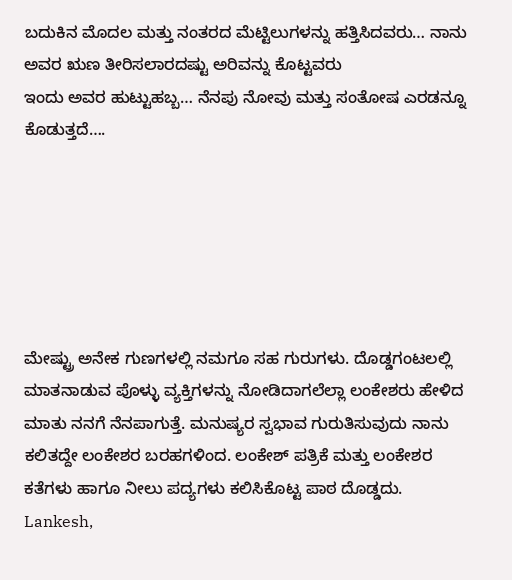ಬದುಕಿನ ಮೊದಲ ಮತ್ತು ನಂತರದ ಮೆಟ್ಟಿಲುಗಳನ್ನು ಹತ್ತಿಸಿದವರು… ನಾನು ಅವರ ಋಣ ತೀರಿಸಲಾರದಷ್ಟು ಅರಿವನ್ನು ಕೊಟ್ಟವರು
ಇಂದು ಅವರ ಹುಟ್ಟುಹಬ್ಬ… ನೆನಪು ನೋವು ಮತ್ತು ಸಂತೋಷ ಎರಡನ್ನೂ ಕೊಡುತ್ತದೆ….






ಮೇಷ್ಟ್ರು ಅನೇಕ ಗುಣಗಳಲ್ಲಿ ನಮಗೂ ಸಹ ಗುರುಗಳು. ದೊಡ್ಡಗಂಟಲಲ್ಲಿ ಮಾತನಾಡುವ ಪೊಳ್ಳು ವ್ಯಕ್ತಿಗಳನ್ನು ನೋಡಿದಾಗಲೆಲ್ಲಾ ಲಂಕೇಶರು ಹೇಳಿದ ಮಾತು ನನಗೆ ನೆನಪಾಗುತ್ತೆ. ಮನುಷ್ಯರ ಸ್ವಭಾವ ಗುರುತಿಸುವುದು ನಾನು ಕಲಿತದ್ದೇ ಲಂಕೇಶರ ಬರಹಗಳಿಂದ. ಲಂಕೇಶ್ ಪತ್ರಿಕೆ ಮತ್ತು ಲಂಕೇಶರ ಕತೆಗಳು ಹಾಗೂ ನೀಲು ಪದ್ಯಗಳು ಕಲಿಸಿಕೊಟ್ಟ ಪಾಠ ದೊಡ್ಡದು.
Lankesh,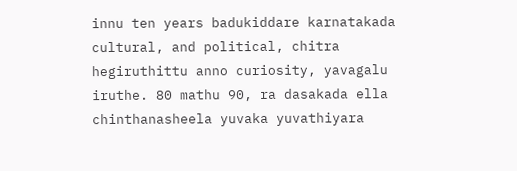innu ten years badukiddare karnatakada cultural, and political, chitra hegiruthittu anno curiosity, yavagalu iruthe. 80 mathu 90, ra dasakada ella chinthanasheela yuvaka yuvathiyara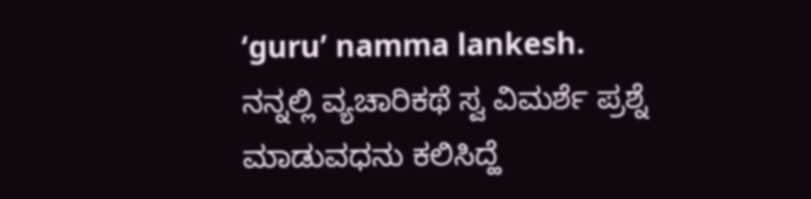‘guru’ namma lankesh.
ನನ್ನಲ್ಲಿ ವ್ಯಚಾರಿಕಥೆ ಸ್ವ ವಿಮರ್ಶೆ ಪ್ರಶ್ನೆ ಮಾಡುವಧನು ಕಲಿಸಿದ್ಹೆ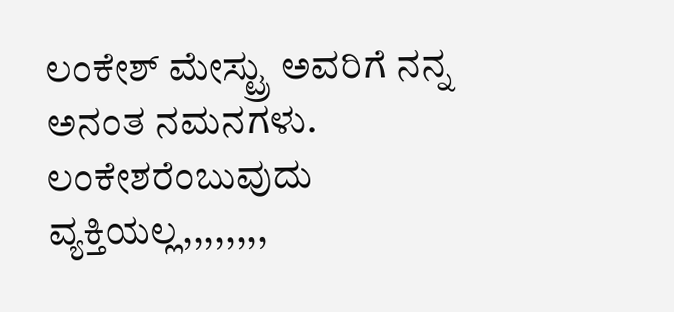ಲಂಕೇಶ್ ಮೇಸ್ಟ್ರು ಅವರಿಗೆ ನನ್ನ ಅನಂತ ನಮನಗಳು.
ಲಂಕೇಶರೆಂಬುವುದು ವ್ಯಕ್ತಿಯಲ್ಲ,,,,,,,,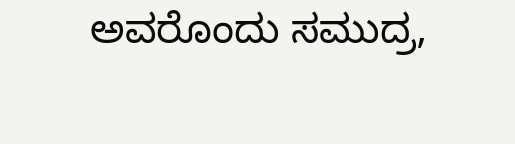ಅವರೊಂದು ಸಮುದ್ರ,